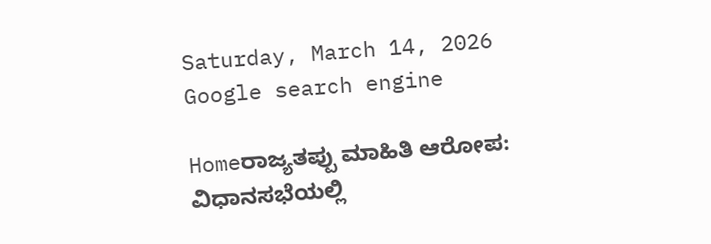Saturday, March 14, 2026
Google search engine

Homeರಾಜ್ಯತಪ್ಪು ಮಾಹಿತಿ ಆರೋಪ: ವಿಧಾನಸಭೆಯಲ್ಲಿ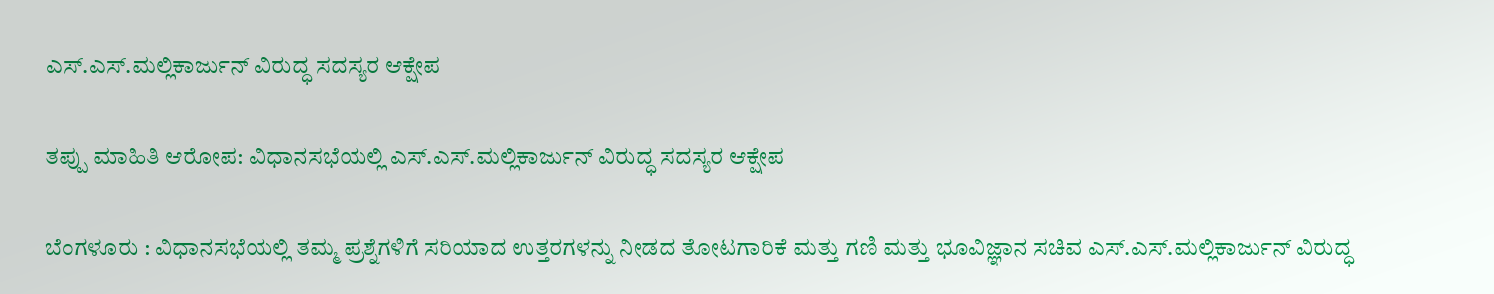ಎಸ್.ಎಸ್.ಮಲ್ಲಿಕಾರ್ಜುನ್ ವಿರುದ್ಧ ಸದಸ್ಯರ ಆಕ್ಷೇಪ

ತಪ್ಪು ಮಾಹಿತಿ ಆರೋಪ: ವಿಧಾನಸಭೆಯಲ್ಲಿ ಎಸ್.ಎಸ್.ಮಲ್ಲಿಕಾರ್ಜುನ್ ವಿರುದ್ಧ ಸದಸ್ಯರ ಆಕ್ಷೇಪ

ಬೆಂಗಳೂರು : ವಿಧಾನಸಭೆಯಲ್ಲಿ ತಮ್ಮ ಪ್ರಶ್ನೆಗಳಿಗೆ ಸರಿಯಾದ ಉತ್ತರಗಳನ್ನು ನೀಡದ ತೋಟಗಾರಿಕೆ ಮತ್ತು ಗಣಿ ಮತ್ತು ಭೂವಿಜ್ಞಾನ ಸಚಿವ ಎಸ್.ಎಸ್.ಮಲ್ಲಿಕಾರ್ಜುನ್ ವಿರುದ್ಧ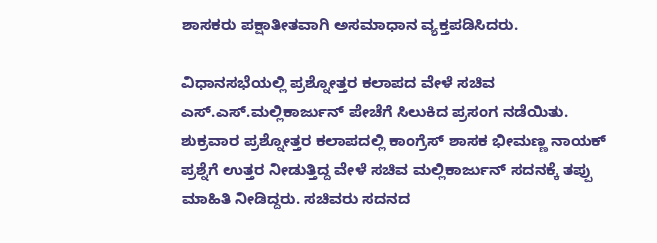ಶಾಸಕರು ಪಕ್ಷಾತೀತವಾಗಿ ಅಸಮಾಧಾನ ವ್ಯಕ್ತಪಡಿಸಿದರು.

ವಿಧಾನಸಭೆಯಲ್ಲಿ ಪ್ರಶ್ನೋತ್ತರ ಕಲಾಪದ ವೇಳೆ ಸಚಿವ ಎಸ್.ಎಸ್.ಮಲ್ಲಿಕಾರ್ಜುನ್ ಪೇಚೆಗೆ ಸಿಲುಕಿದ ಪ್ರಸಂಗ ನಡೆಯಿತು. ಶುಕ್ರವಾರ ಪ್ರಶ್ನೋತ್ತರ ಕಲಾಪದಲ್ಲಿ ಕಾಂಗ್ರೆಸ್ ಶಾಸಕ ಭೀಮಣ್ಣ ನಾಯಕ್ ಪ್ರಶ್ನೆಗೆ ಉತ್ತರ ನೀಡುತ್ತಿದ್ದ ವೇಳೆ ಸಚಿವ ಮಲ್ಲಿಕಾರ್ಜುನ್ ಸದನಕ್ಕೆ ತಪ್ಪು ಮಾಹಿತಿ ನೀಡಿದ್ದರು. ಸಚಿವರು ಸದನದ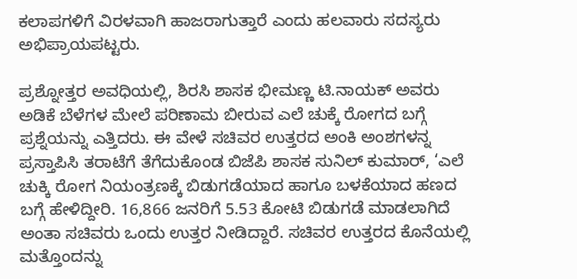ಕಲಾಪಗಳಿಗೆ ವಿರಳವಾಗಿ ಹಾಜರಾಗುತ್ತಾರೆ ಎಂದು ಹಲವಾರು ಸದಸ್ಯರು ಅಭಿಪ್ರಾಯಪಟ್ಟರು.

ಪ್ರಶ್ನೋತ್ತರ ಅವಧಿಯಲ್ಲಿ, ಶಿರಸಿ ಶಾಸಕ ಭೀಮಣ್ಣ ಟಿ.ನಾಯಕ್ ಅವರು ಅಡಿಕೆ ಬೆಳೆಗಳ ಮೇಲೆ ಪರಿಣಾಮ ಬೀರುವ ಎಲೆ ಚುಕ್ಕೆ ರೋಗದ ಬಗ್ಗೆ ಪ್ರಶ್ನೆಯನ್ನು ಎತ್ತಿದರು. ಈ ವೇಳೆ ಸಚಿವರ ಉತ್ತರದ ಅಂಕಿ ಅಂಶಗಳನ್ನ ಪ್ರಸ್ತಾಪಿಸಿ ತರಾಟೆಗೆ ತೆಗೆದುಕೊಂಡ ಬಿಜೆಪಿ ಶಾಸಕ ಸುನಿಲ್ ಕುಮಾರ್, ‘ಎಲೆ ಚುಕ್ಕಿ ರೋಗ ನಿಯಂತ್ರಣಕ್ಕೆ ಬಿಡುಗಡೆಯಾದ ಹಾಗೂ ಬಳಕೆಯಾದ ಹಣದ ಬಗ್ಗೆ ಹೇಳಿದ್ದೀರಿ. 16,866 ಜನರಿಗೆ 5.53 ಕೋಟಿ ಬಿಡುಗಡೆ ಮಾಡಲಾಗಿದೆ ಅಂತಾ ಸಚಿವರು ಒಂದು ಉತ್ತರ ನೀಡಿದ್ದಾರೆ. ಸಚಿವರ ಉತ್ತರದ ಕೊನೆಯಲ್ಲಿ ಮತ್ತೊಂದನ್ನು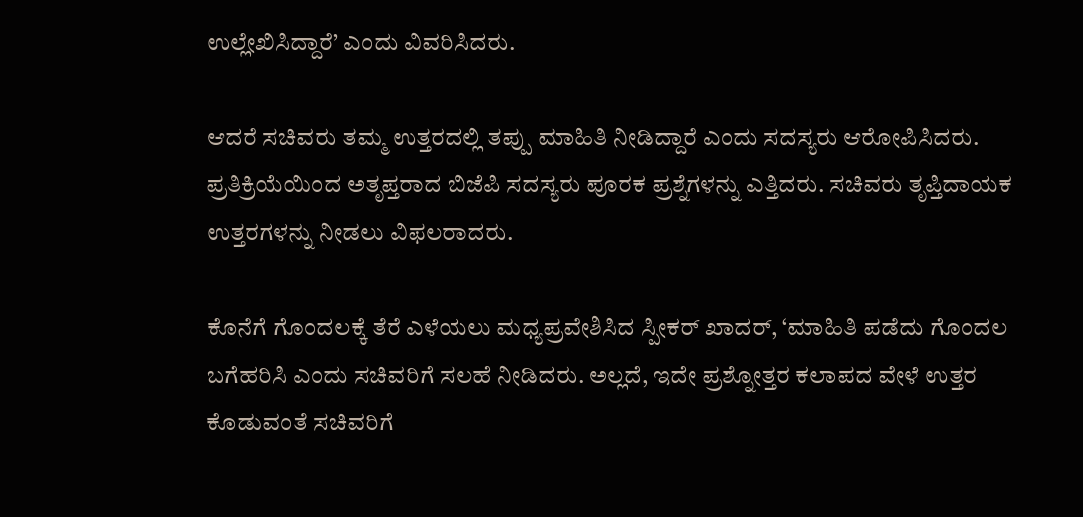ಉಲ್ಲೇಖಿಸಿದ್ದಾರೆ’ ಎಂದು ವಿವರಿಸಿದರು.

ಆದರೆ ಸಚಿವರು ತಮ್ಮ ಉತ್ತರದಲ್ಲಿ ತಪ್ಪು ಮಾಹಿತಿ ನೀಡಿದ್ದಾರೆ ಎಂದು ಸದಸ್ಯರು ಆರೋಪಿಸಿದರು. ಪ್ರತಿಕ್ರಿಯೆಯಿಂದ ಅತೃಪ್ತರಾದ ಬಿಜೆಪಿ ಸದಸ್ಯರು ಪೂರಕ ಪ್ರಶ್ನೆಗಳನ್ನು ಎತ್ತಿದರು. ಸಚಿವರು ತೃಪ್ತಿದಾಯಕ ಉತ್ತರಗಳನ್ನು ನೀಡಲು ವಿಫಲರಾದರು.

ಕೊನೆಗೆ ಗೊಂದಲಕ್ಕೆ ತೆರೆ ಎಳೆಯಲು ಮಧ್ಯಪ್ರವೇಶಿಸಿದ ಸ್ಪೀಕರ್ ಖಾದರ್, ‘ಮಾಹಿತಿ ಪಡೆದು ಗೊಂದಲ ಬಗೆಹರಿಸಿ ಎಂದು ಸಚಿವರಿಗೆ ಸಲಹೆ ನೀಡಿದರು. ಅಲ್ಲದೆ, ಇದೇ ಪ್ರಶ್ನೋತ್ತರ ಕಲಾಪದ ವೇಳೆ ಉತ್ತರ ಕೊಡುವಂತೆ ಸಚಿವರಿಗೆ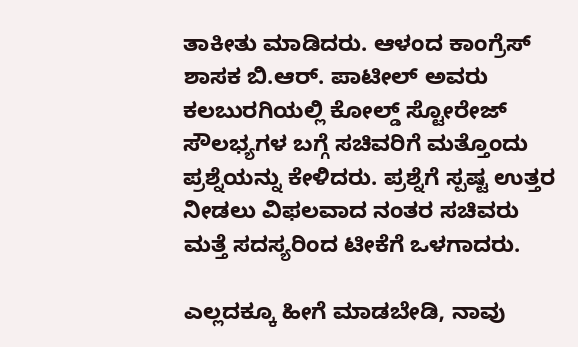ತಾಕೀತು ಮಾಡಿದರು. ಆಳಂದ ಕಾಂಗ್ರೆಸ್ ಶಾಸಕ ಬಿ.ಆರ್. ಪಾಟೀಲ್ ಅವರು ಕಲಬುರಗಿಯಲ್ಲಿ ಕೋಲ್ಡ್ ಸ್ಟೋರೇಜ್ ಸೌಲಭ್ಯಗಳ ಬಗ್ಗೆ ಸಚಿವರಿಗೆ ಮತ್ತೊಂದು ಪ್ರಶ್ನೆಯನ್ನು ಕೇಳಿದರು. ಪ್ರಶ್ನೆಗೆ ಸ್ಪಷ್ಟ ಉತ್ತರ ನೀಡಲು ವಿಫಲವಾದ ನಂತರ ಸಚಿವರು ಮತ್ತೆ ಸದಸ್ಯರಿಂದ ಟೀಕೆಗೆ ಒಳಗಾದರು.

ಎಲ್ಲದಕ್ಕೂ ಹೀಗೆ ಮಾಡಬೇಡಿ, ನಾವು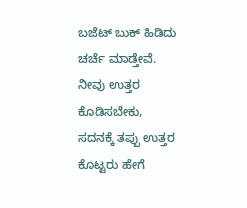ಬಜೆಟ್ ಬುಕ್ ಹಿಡಿದು ಚರ್ಚೆ ಮಾಡ್ತೇವೆ. ನೀವು ಉತ್ತರ ಕೊಡಿಸಬೇಕು, ಸದನಕ್ಕೆ ತಪ್ಪು ಉತ್ತರ ಕೊಟ್ಟರು ಹೇಗೆ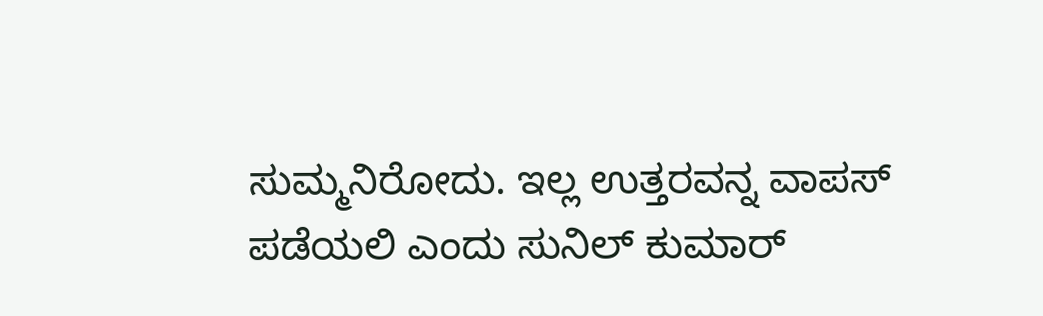ಸುಮ್ಮನಿರೋದು. ಇಲ್ಲ ಉತ್ತರವನ್ನ ವಾಪಸ್ ಪಡೆಯಲಿ ಎಂದು ಸುನಿಲ್ ಕುಮಾರ್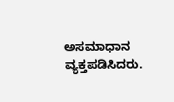ಅಸಮಾಧಾನ ವ್ಯಕ್ತಪಡಿಸಿದರು.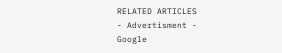RELATED ARTICLES
- Advertisment -
Google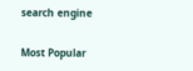search engine

Most Popular